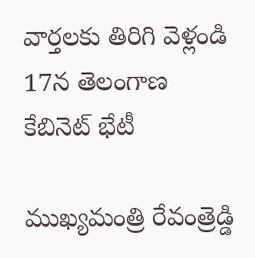వార్తలకు తిరిగి వెళ్లండి
17న తెలంగాణ కేబినెట్ భేటీ

ముఖ్యమంత్రి రేవంత్రెడ్డి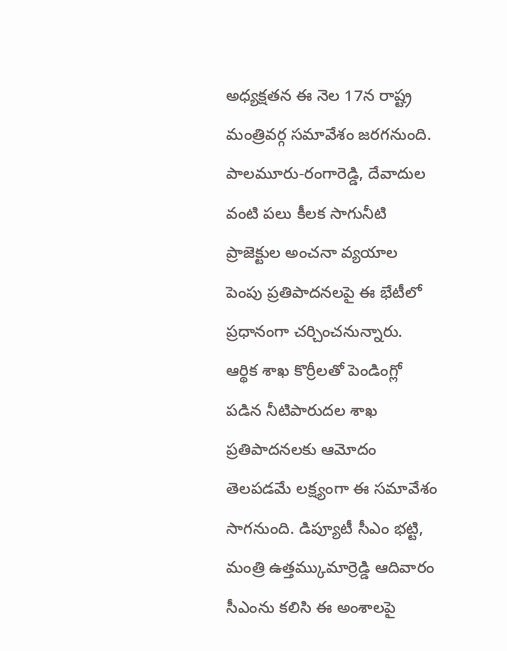అధ్యక్షతన ఈ నెల 17న రాష్ట్ర మంత్రివర్గ సమావేశం జరగనుంది. పాలమూరు-రంగారెడ్డి, దేవాదుల వంటి పలు కీలక సాగునీటి ప్రాజెక్టుల అంచనా వ్యయాల పెంపు ప్రతిపాదనలపై ఈ భేటీలో ప్రధానంగా చర్చించనున్నారు.
ఆర్థిక శాఖ కొర్రీలతో పెండింగ్లో పడిన నీటిపారుదల శాఖ ప్రతిపాదనలకు ఆమోదం తెలపడమే లక్ష్యంగా ఈ సమావేశం సాగనుంది. డిప్యూటీ సీఎం భట్టి, మంత్రి ఉత్తమ్కుమార్రెడ్డి ఆదివారం సీఎంను కలిసి ఈ అంశాలపై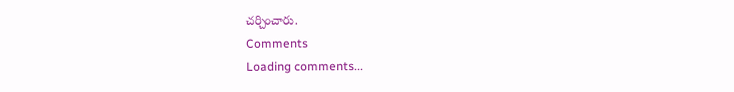చర్చించారు.
Comments
Loading comments...